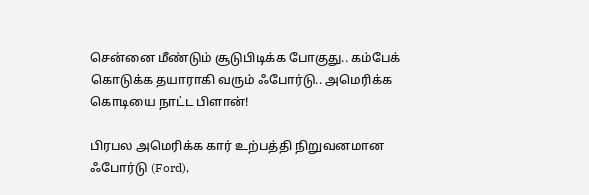சென்னை மீண்டும் சூடுபிடிக்க போகுது.. கம்பேக் கொடுக்க தயாராகி வரும் ஃபோர்டு.. அமெரிக்க கொடியை நாட்ட பிளான்!

பிரபல அமெரிக்க கார் உற்பத்தி நிறுவனமான ஃபோர்டு (Ford),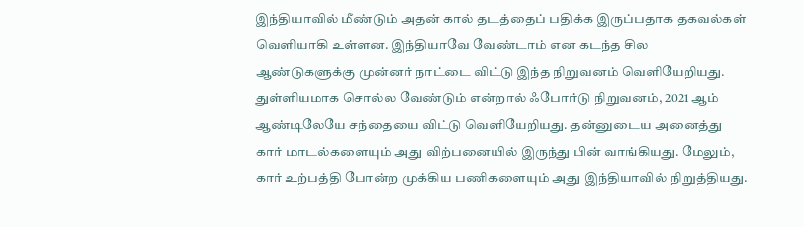இந்தியாவில் மீண்டும் அதன் கால் தடத்தைப் பதிக்க இருப்பதாக தகவல்கள் வெளியாகி உள்ளன. இந்தியாவே வேண்டாம் என கடந்த சில ஆண்டுகளுக்கு முன்னர் நாட்டை விட்டு இந்த நிறுவனம் வெளியேறியது. துள்ளியமாக சொல்ல வேண்டும் என்றால் ஃபோர்டு நிறுவனம், 2021 ஆம் ஆண்டிலேயே சந்தையை விட்டு வெளியேறியது. தன்னுடைய அனைத்து கார் மாடல்களையும் அது விற்பனையில் இருந்து பின் வாங்கியது. மேலும், கார் உற்பத்தி போன்ற முக்கிய பணிகளையும் அது இந்தியாவில் நிறுத்தியது.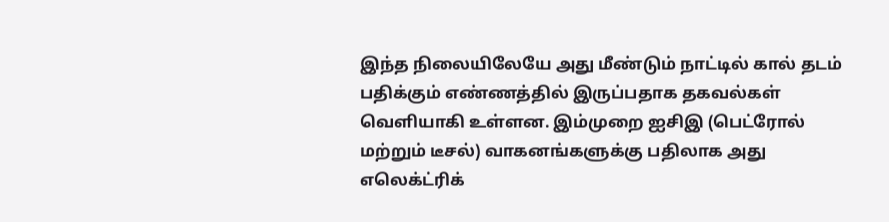இந்த நிலையிலேயே அது மீண்டும் நாட்டில் கால் தடம் பதிக்கும் எண்ணத்தில் இருப்பதாக தகவல்கள் வெளியாகி உள்ளன. இம்முறை ஐசிஇ (பெட்ரோல் மற்றும் டீசல்) வாகனங்களுக்கு பதிலாக அது எலெக்ட்ரிக்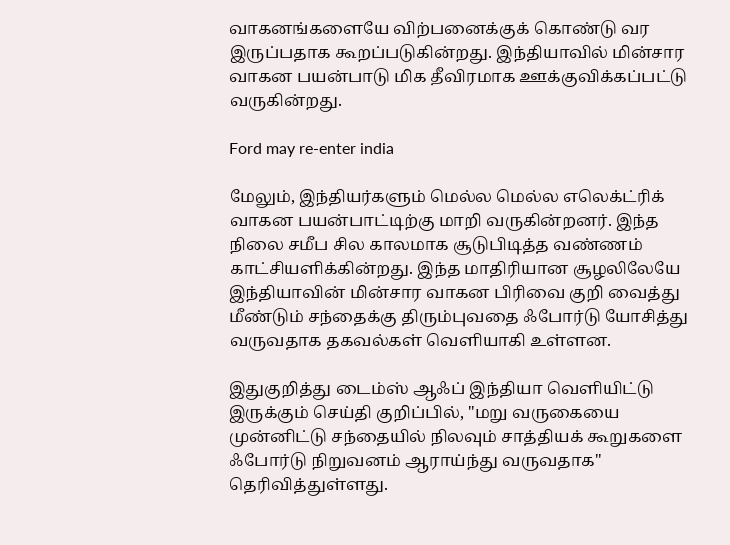வாகனங்களையே விற்பனைக்குக் கொண்டு வர இருப்பதாக கூறப்படுகின்றது. இந்தியாவில் மின்சார வாகன பயன்பாடு மிக தீவிரமாக ஊக்குவிக்கப்பட்டு வருகின்றது.

Ford may re-enter india

மேலும், இந்தியர்களும் மெல்ல மெல்ல எலெக்ட்ரிக் வாகன பயன்பாட்டிற்கு மாறி வருகின்றனர். இந்த நிலை சமீப சில காலமாக சூடுபிடித்த வண்ணம் காட்சியளிக்கின்றது. இந்த மாதிரியான சூழலிலேயே இந்தியாவின் மின்சார வாகன பிரிவை குறி வைத்து மீண்டும் சந்தைக்கு திரும்புவதை ஃபோர்டு யோசித்து வருவதாக தகவல்கள் வெளியாகி உள்ளன.

இதுகுறித்து டைம்ஸ் ஆஃப் இந்தியா வெளியிட்டு இருக்கும் செய்தி குறிப்பில், "மறு வருகையை முன்னிட்டு சந்தையில் நிலவும் சாத்தியக் கூறுகளை ஃபோர்டு நிறுவனம் ஆராய்ந்து வருவதாக" தெரிவித்துள்ளது.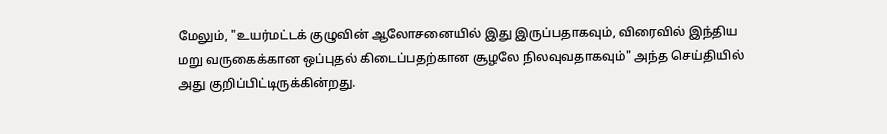மேலும், "உயர்மட்டக் குழுவின் ஆலோசனையில் இது இருப்பதாகவும், விரைவில் இந்திய மறு வருகைக்கான ஒப்புதல் கிடைப்பதற்கான சூழலே நிலவுவதாகவும்" அந்த செய்தியில் அது குறிப்பிட்டிருக்கின்றது.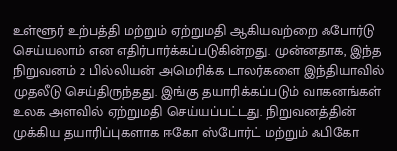உள்ளூர் உற்பத்தி மற்றும் ஏற்றுமதி ஆகியவற்றை ஃபோர்டு செய்யலாம் என எதிர்பார்க்கப்படுகின்றது. முன்னதாக, இந்த நிறுவனம் 2 பில்லியன் அமெரிக்க டாலர்களை இந்தியாவில் முதலீடு செய்திருந்தது. இங்கு தயாரிக்கப்படும் வாகனங்கள் உலக அளவில் ஏற்றுமதி செய்யப்பட்டது. நிறுவனத்தின் முக்கிய தயாரிப்புகளாக ஈகோ ஸ்போர்ட் மற்றும் ஃபிகோ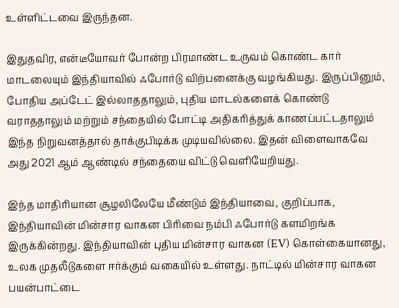உள்ளிட்டவை இருந்தன.

இதுதவிர, என்டீயோவர் போன்ற பிரமாண்ட உருவம் கொண்ட கார் மாடலையும் இந்தியாவில் ஃபோர்டு விற்பனைக்கு வழங்கியது. இருப்பினும், போதிய அப்டேட் இல்லாததாலும், புதிய மாடல்களைக் கொண்டு வராததாலும் மற்றும் சந்தையில் போட்டி அதிகரித்துக் காணப்பட்டதாலும் இந்த நிறுவனத்தால் தாக்குபிடிக்க முடியவில்லை. இதன் விளைவாகவே அது 2021 ஆம் ஆண்டில் சந்தையை விட்டு வெளியேறியது.

இந்த மாதிரியான சூழலிலேயே மீண்டும் இந்தியாவை, குறிப்பாக, இந்தியாவின் மின்சார வாகன பிரிவை நம்பி ஃபோர்டு களமிறங்க இருக்கின்றது. இந்தியாவின் புதிய மின்சார வாகன (EV) கொள்கையானது, உலக முதலீடுகளை ஈர்க்கும் வகையில் உள்ளது. நாட்டில் மின்சார வாகன பயன்பாட்டை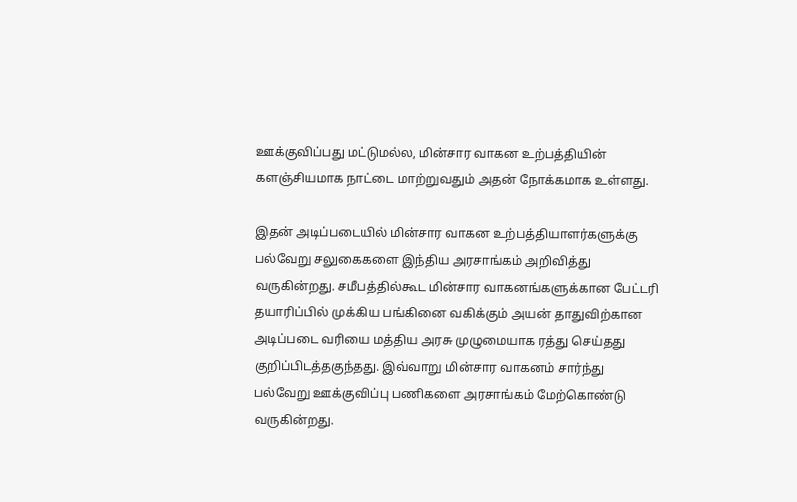ஊக்குவிப்பது மட்டுமல்ல, மின்சார வாகன உற்பத்தியின் களஞ்சியமாக நாட்டை மாற்றுவதும் அதன் நோக்கமாக உள்ளது.

இதன் அடிப்படையில் மின்சார வாகன உற்பத்தியாளர்களுக்கு பல்வேறு சலுகைகளை இந்திய அரசாங்கம் அறிவித்து வருகின்றது. சமீபத்தில்கூட மின்சார வாகனங்களுக்கான பேட்டரி தயாரிப்பில் முக்கிய பங்கினை வகிக்கும் அயன் தாதுவிற்கான அடிப்படை வரியை மத்திய அரசு முழுமையாக ரத்து செய்தது குறிப்பிடத்தகுந்தது. இவ்வாறு மின்சார வாகனம் சார்ந்து பல்வேறு ஊக்குவிப்பு பணிகளை அரசாங்கம் மேற்கொண்டு வருகின்றது.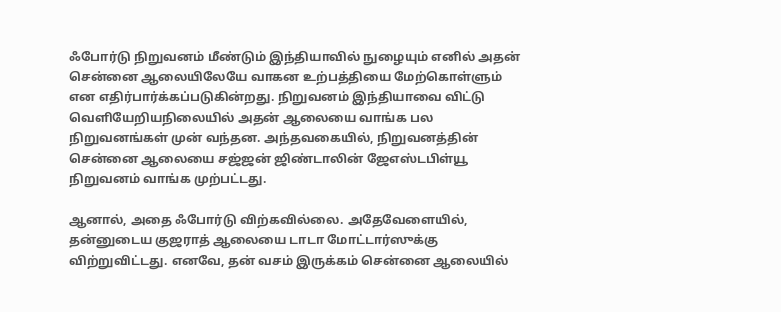ஃபோர்டு நிறுவனம் மீண்டும் இந்தியாவில் நுழையும் எனில் அதன் சென்னை ஆலையிலேயே வாகன உற்பத்தியை மேற்கொள்ளும் என எதிர்பார்க்கப்படுகின்றது. நிறுவனம் இந்தியாவை விட்டு வெளியேறியநிலையில் அதன் ஆலையை வாங்க பல நிறுவனங்கள் முன் வந்தன. அந்தவகையில், நிறுவனத்தின் சென்னை ஆலையை சஜ்ஜன் ஜிண்டாலின் ஜேஎஸ்டபிள்யூ நிறுவனம் வாங்க முற்பட்டது.

ஆனால், அதை ஃபோர்டு விற்கவில்லை. அதேவேளையில், தன்னுடைய குஜராத் ஆலையை டாடா மோட்டார்ஸுக்கு விற்றுவிட்டது. எனவே, தன் வசம் இருக்கம் சென்னை ஆலையில்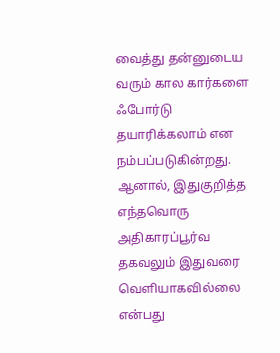வைத்து தன்னுடைய வரும் கால கார்களை ஃபோர்டு தயாரிக்கலாம் என நம்பப்படுகின்றது. ஆனால், இதுகுறித்த எந்தவொரு அதிகாரப்பூர்வ தகவலும் இதுவரை வெளியாகவில்லை என்பது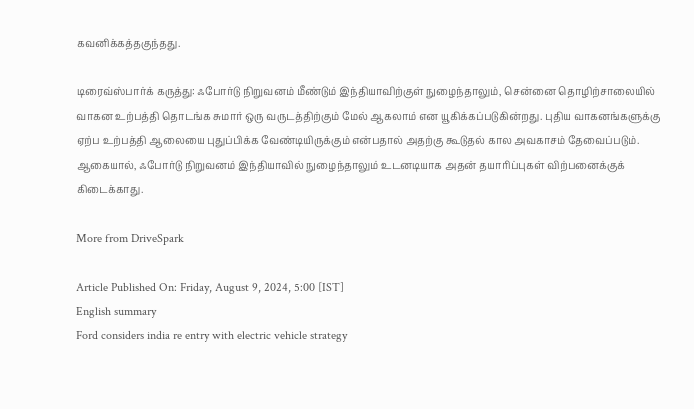கவனிக்கத்தகுந்தது.

டிரைவ்ஸ்பார்க் கருத்து: ஃபோர்டு நிறுவனம் மீண்டும் இந்தியாவிற்குள் நுழைந்தாலும், சென்னை தொழிற்சாலையில் வாகன உற்பத்தி தொடங்க சுமார் ஒரு வருடத்திற்கும் மேல் ஆகலாம் என யூகிக்கப்படுகின்றது. புதிய வாகனங்களுக்கு ஏற்ப உற்பத்தி ஆலையை புதுப்பிக்க வேண்டியிருக்கும் என்பதால் அதற்கு கூடுதல் கால அவகாசம் தேவைப்படும். ஆகையால், ஃபோர்டு நிறுவனம் இந்தியாவில் நுழைந்தாலும் உடனடியாக அதன் தயாரிப்புகள் விற்பனைக்குக் கிடைக்காது.

More from DriveSpark

Article Published On: Friday, August 9, 2024, 5:00 [IST]
English summary
Ford considers india re entry with electric vehicle strategy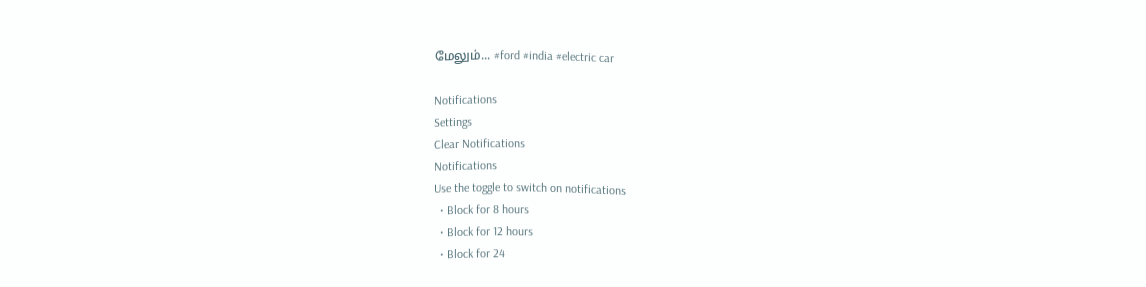மேலும்... #ford #india #electric car

Notifications
Settings
Clear Notifications
Notifications
Use the toggle to switch on notifications
  • Block for 8 hours
  • Block for 12 hours
  • Block for 24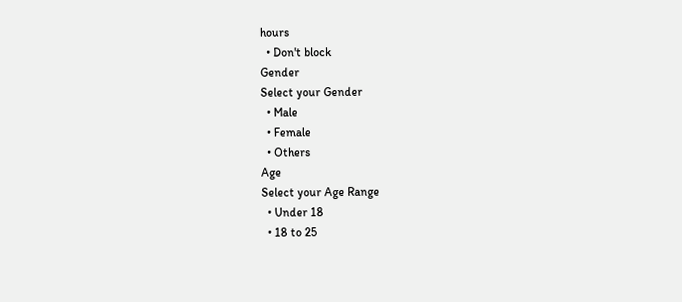hours
  • Don't block
Gender
Select your Gender
  • Male
  • Female
  • Others
Age
Select your Age Range
  • Under 18
  • 18 to 25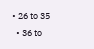• 26 to 35
  • 36 to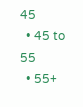45
  • 45 to 55
  • 55+